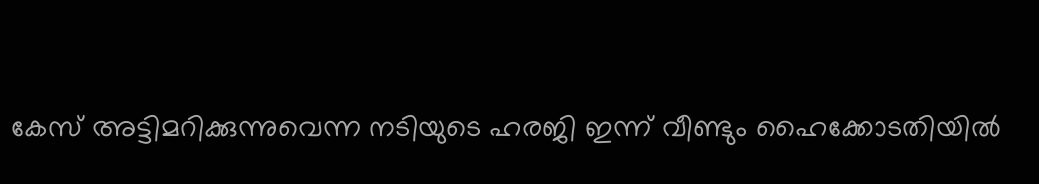കേസ് അട്ടിമറിക്കുന്നുവെന്ന നടിയുടെ ഹരജി ഇന്ന് വീണ്ടും ഹൈക്കോടതിയില്‍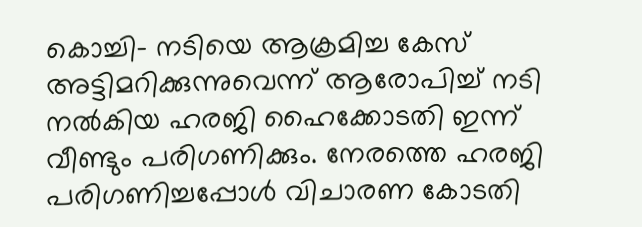കൊച്ചി- നടിയെ ആക്രമിച്ച കേസ് അട്ടിമറിക്കുന്നുവെന്ന് ആരോപിച്ച് നടി നല്‍കിയ ഹരജി ഹൈക്കോടതി ഇന്ന് വീണ്ടും പരിഗണിക്കും. നേരത്തെ ഹരജി പരിഗണിച്ചപ്പോള്‍ വിചാരണ കോടതി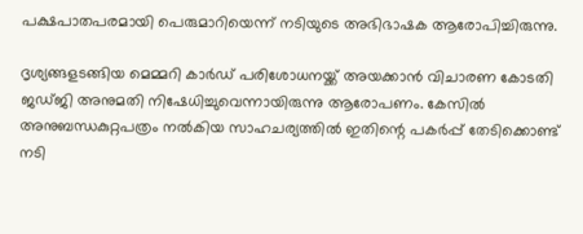പക്ഷപാതപരമായി പെരുമാറിയെന്ന് നടിയുടെ അഭിഭാഷക ആരോപിച്ചിരുന്നു.

ദൃശ്യങ്ങളടങ്ങിയ മെമ്മറി കാര്‍ഡ് പരിശോധനയ്ക്ക് അയക്കാന്‍ വിചാരണ കോടതി ജഡ്ജി അനുമതി നിഷേധിച്ചുവെന്നായിരുന്നു ആരോപണം. കേസില്‍ അനുബന്ധകുറ്റപത്രം നല്‍കിയ സാഹചര്യത്തില്‍ ഇതിന്റെ പകര്‍പ്പ് തേടിക്കൊണ്ട് നടി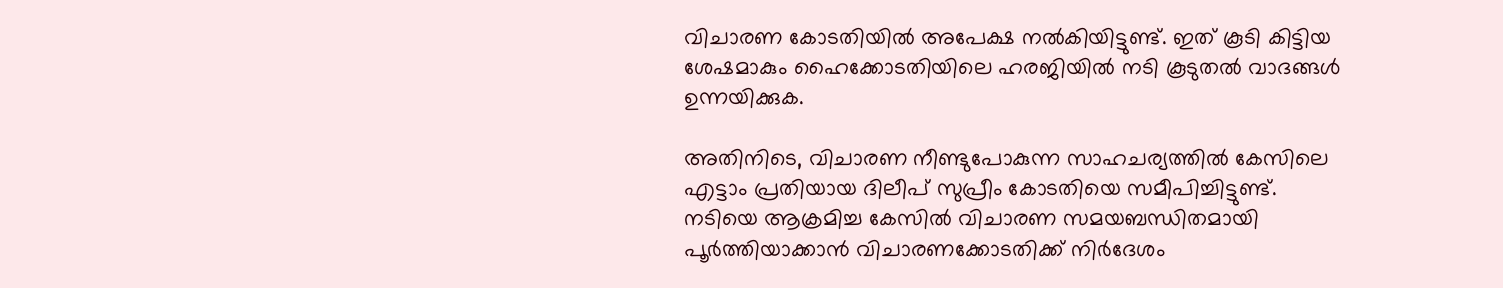വിചാരണ കോടതിയില്‍ അപേക്ഷ നല്‍കിയിട്ടുണ്ട്. ഇത് കൂടി കിട്ടിയ ശേഷമാകും ഹൈക്കോടതിയിലെ ഹരജിയില്‍ നടി കൂടുതല്‍ വാദങ്ങള്‍ ഉന്നയിക്കുക.

അതിനിടെ, വിചാരണ നീണ്ടുപോകുന്ന സാഹചര്യത്തില്‍ കേസിലെ എട്ടാം പ്രതിയായ ദിലീപ് സുപ്രീം കോടതിയെ സമീപിച്ചിട്ടുണ്ട്. നടിയെ ആക്രമിച്ച കേസില്‍ വിചാരണ സമയബന്ധിതമായി പൂര്‍ത്തിയാക്കാന്‍ വിചാരണക്കോടതിക്ക് നിര്‍ദേശം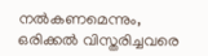നല്‍കണമെന്നും, ഒരിക്കല്‍ വിസ്തരിച്ചവരെ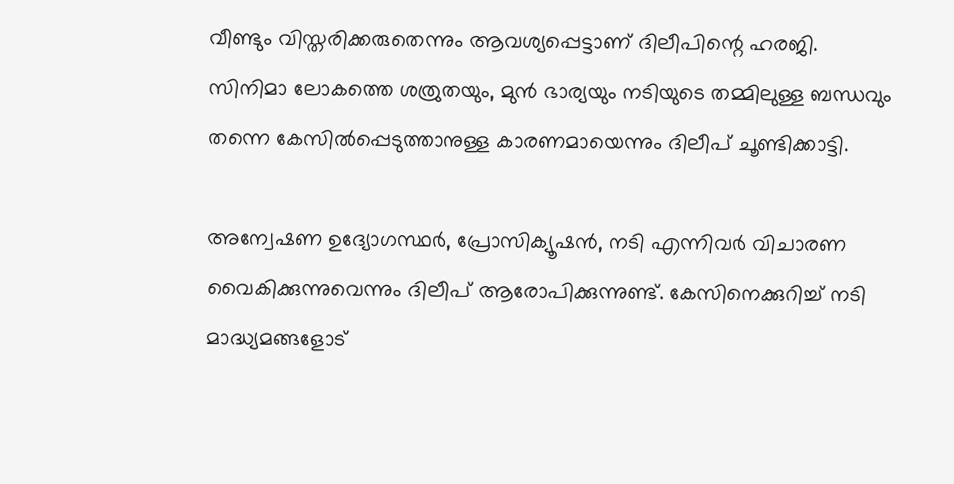വീണ്ടും വിസ്തരിക്കരുതെന്നും ആവശ്യപ്പെട്ടാണ് ദിലീപിന്റെ ഹരജി. സിനിമാ ലോകത്തെ ശത്രുതയും, മുന്‍ ഭാര്യയും നടിയുടെ തമ്മിലുള്ള ബന്ധവും തന്നെ കേസില്‍പ്പെടുത്താനുള്ള കാരണമായെന്നും ദിലീപ് ചൂണ്ടിക്കാട്ടി.

അന്വേഷണ ഉദ്യോഗസ്ഥര്‍, പ്രോസിക്യൂഷന്‍, നടി എന്നിവര്‍ വിചാരണ വൈകിക്കുന്നുവെന്നും ദിലീപ് ആരോപിക്കുന്നുണ്ട്. കേസിനെക്കുറിച്ച് നടി മാദ്ധ്യമങ്ങളോട്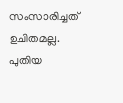സംസാരിച്ചത് ഉചിതമല്ല. പുതിയ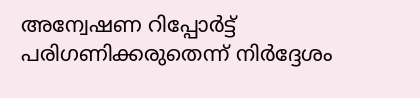അന്വേഷണ റിപ്പോര്‍ട്ട് പരിഗണിക്കരുതെന്ന് നിര്‍ദ്ദേശം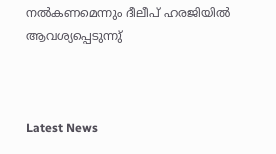നല്‍കണമെന്നും ദീലീപ് ഹരജിയില്‍ ആവശ്യപ്പെടുന്നു്



Latest News